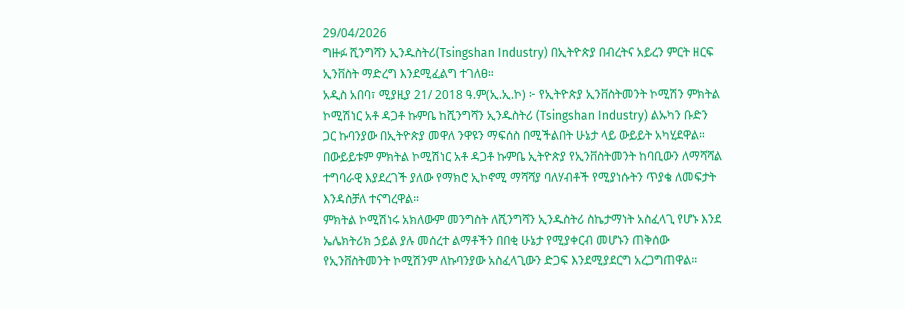29/04/2026
ግዙፉ ሺንግሻን ኢንዱስትሪ(Tsingshan Industry) በኢትዮጵያ በብረትና አይረን ምርት ዘርፍ ኢንቨስት ማድረግ እንደሚፈልግ ተገለፀ።
አዲስ አበባ፣ ሚያዚያ 21/ 2018 ዓ.ም(ኢ.ኢ.ኮ) ፦ የኢትዮጵያ ኢንቨስትመንት ኮሚሽን ምክትል ኮሚሽነር አቶ ዳጋቶ ኩምቤ ከሺንግሻን ኢንዱስትሪ (Tsingshan Industry) ልኡካን ቡድን ጋር ኩባንያው በኢትዮጵያ መዋለ ንዋዩን ማፍሰስ በሚችልበት ሁኔታ ላይ ውይይት አካሂደዋል።
በውይይቱም ምክትል ኮሚሽነር አቶ ዳጋቶ ኩምቤ ኢትዮጵያ የኢንቨስትመንት ከባቢውን ለማሻሻል ተግባራዊ እያደረገች ያለው የማክሮ ኢኮኖሚ ማሻሻያ ባለሃብቶች የሚያነሱትን ጥያቄ ለመፍታት እንዳስቻለ ተናግረዋል።
ምክትል ኮሚሽነሩ አክለውም መንግስት ለሺንግሻን ኢንዱስትሪ ስኬታማነት አስፈላጊ የሆኑ እንደ ኤሌክትሪክ ኃይል ያሉ መሰረተ ልማቶችን በበቂ ሁኔታ የሚያቀርብ መሆኑን ጠቅሰው የኢንቨስትመንት ኮሚሽንም ለኩባንያው አስፈላጊውን ድጋፍ እንደሚያደርግ አረጋግጠዋል።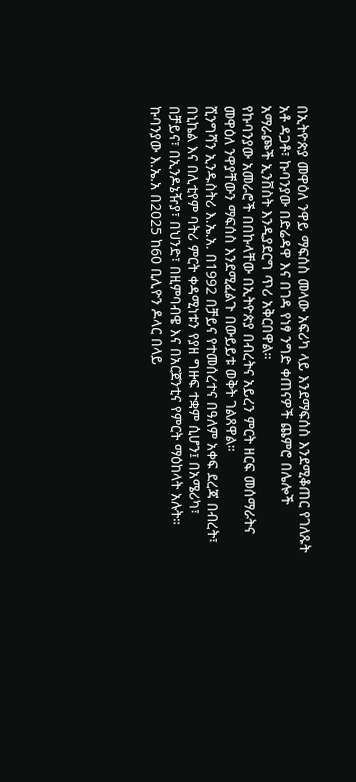በኢትዮጵያ መዋዕለ ንዋይ ማፍሰስ መላው አፍሪካ ላይ እንደማፍሰስ እንደሚቆጠር የገለጹት አቶ ዳጋቶ፣ ኩባንያው በድሬዳዋ እና በገዳ የነፃ ንግድ ቀጠናዎች ጨምሮ በሌሎች አማራጮች ኢንቨስት እንዲያደርግ ጥሪ አቅርበዋል።
የኩባንያው አመራሮች በበኩላቸው በኢትዮጵያ በብረትና አይረን ምርት ዘርፍ መሰማራትና መዋዕለ ንዋያቸውን ማፍሰስ እንደሚፈልጉ በውይይቱ ወቅት ገልጸዋል።
ሺንግሻን ኢንዱስትሪ እ.ኤ.አ. በ1992 በቻይና የተመሰረተና በዓለም አቀፍ ደረጃ በብረት፣ በኒኬል እና በሊቲየም ባትሪ ምርት ቀዳሚነቱን የያዘ ግዙፍ ተቋም ሲሆን፤ በአሜሪካ፣ በቻይና፣ በኢንዶኔዥያ፣ በህንድ፣ በዚምባብዌ እና በአርጀንቲና የምርት ማዕከላት አሉት።
ኩባንያው እ.ኤ.አ በ2025 ከ60 ቢሊዮን ዶላር በላይ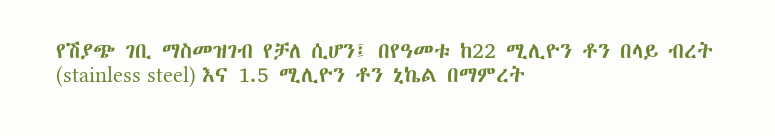የሽያጭ ገቢ ማስመዝገብ የቻለ ሲሆን፤ በየዓመቱ ከ22 ሚሊዮን ቶን በላይ ብረት (stainless steel) እና 1.5 ሚሊዮን ቶን ኒኬል በማምረት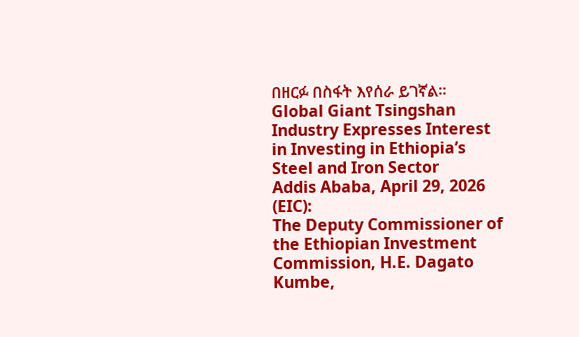በዘርፉ በስፋት እየሰራ ይገኛል።
Global Giant Tsingshan Industry Expresses Interest in Investing in Ethiopia’s Steel and Iron Sector
Addis Ababa, April 29, 2026 (EIC):
The Deputy Commissioner of the Ethiopian Investment Commission, H.E. Dagato Kumbe,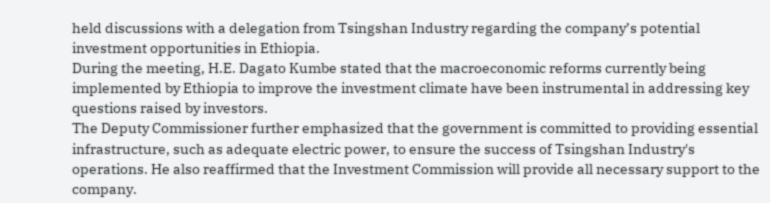held discussions with a delegation from Tsingshan Industry regarding the company’s potential investment opportunities in Ethiopia.
During the meeting, H.E. Dagato Kumbe stated that the macroeconomic reforms currently being implemented by Ethiopia to improve the investment climate have been instrumental in addressing key questions raised by investors.
The Deputy Commissioner further emphasized that the government is committed to providing essential infrastructure, such as adequate electric power, to ensure the success of Tsingshan Industry's operations. He also reaffirmed that the Investment Commission will provide all necessary support to the company.